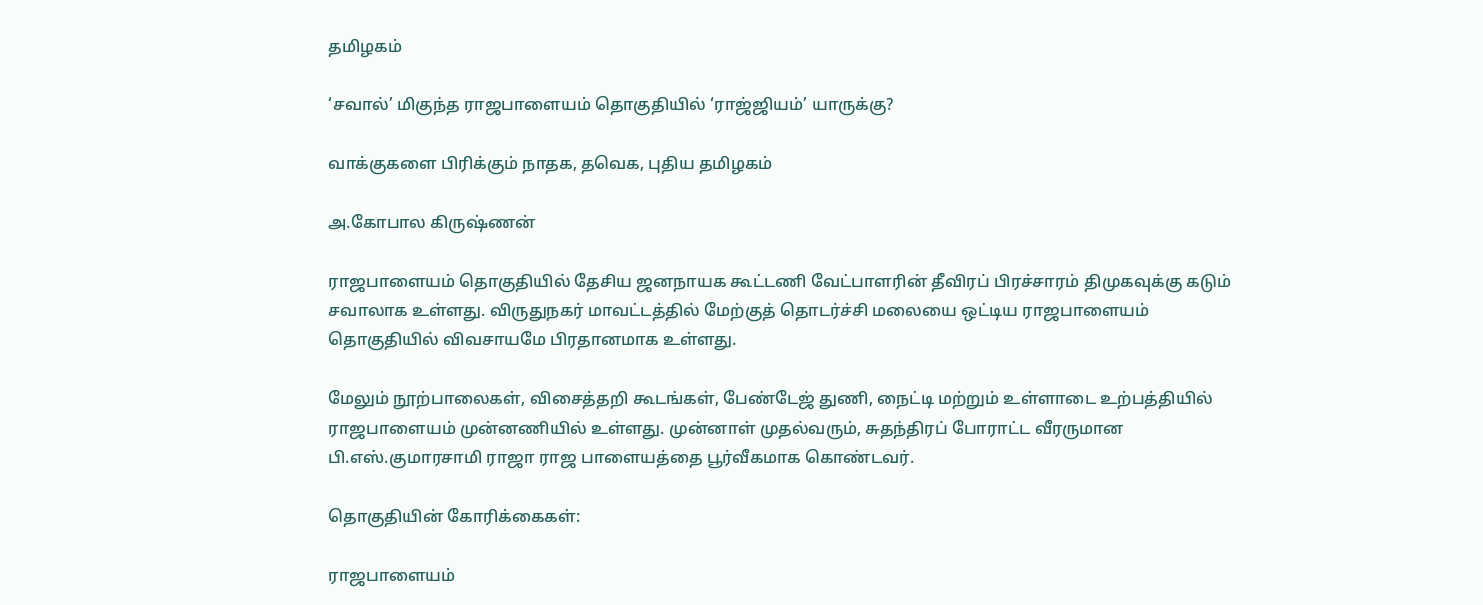தமிழகம்

‘சவால்’ மிகுந்த ராஜபாளையம் தொகுதியில் ‘ராஜ்ஜியம்’ யாருக்கு?

வாக்குகளை பிரிக்கும் நாதக, தவெக, புதிய தமிழகம்

அ.கோபால கிருஷ்ணன்

ராஜபாளையம் தொகுதியில் தேசிய ஜனநாயக கூட்டணி வேட்பாளரின் தீவிரப் பிரச்சாரம் திமுகவுக்கு கடும் சவாலாக உள்ளது. விருதுநகர் மாவட்டத்தில் மேற்குத் தொடர்ச்சி மலையை ஒட்டிய ராஜபாளையம் தொகுதியில் விவசாயமே பிரதானமாக உள்ளது.

மேலும் நூற்பாலைகள், விசைத்தறி கூடங்கள், பேண்டேஜ் துணி, நைட்டி மற்றும் உள்ளாடை உற்பத்தியில் ராஜபாளையம் முன்னணியில் உள்ளது. முன்னாள் முதல்வரும், சுதந்திரப் போராட்ட வீரருமான பி.எஸ்.குமாரசாமி ராஜா ராஜ பாளையத்தை பூர்வீகமாக கொண்டவர்.

தொகுதியின் கோரிக்கைகள்:

ராஜபாளையம்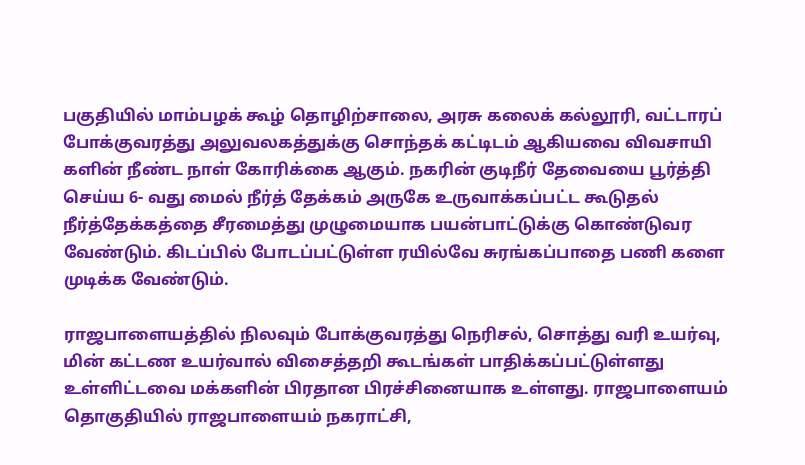பகுதியில் மாம்பழக் கூழ் தொழிற்சாலை, அரசு கலைக் கல்லூரி, வட்டாரப் போக்குவரத்து அலுவலகத்துக்கு சொந்தக் கட்டிடம் ஆகியவை விவசாயி களின் நீண்ட நாள் கோரிக்கை ஆகும். நகரின் குடிநீர் தேவையை பூர்த்தி செய்ய 6- வது மைல் நீர்த் தேக்கம் அருகே உருவாக்கப்பட்ட கூடுதல் நீர்த்தேக்கத்தை சீரமைத்து முழுமையாக பயன்பாட்டுக்கு கொண்டுவர வேண்டும். கிடப்பில் போடப்பட்டுள்ள ரயில்வே சுரங்கப்பாதை பணி களை முடிக்க வேண்டும்.

ராஜபாளையத்தில் நிலவும் போக்குவரத்து நெரிசல், சொத்து வரி உயர்வு, மின் கட்டண உயர்வால் விசைத்தறி கூடங்கள் பாதிக்கப்பட்டுள்ளது உள்ளிட்டவை மக்களின் பிரதான பிரச்சினையாக உள்ளது. ராஜபாளையம் தொகுதியில் ராஜபாளையம் நகராட்சி,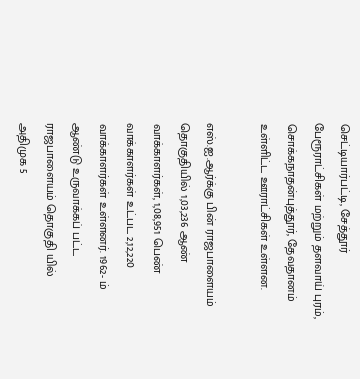செட்டியார்பட்டி, சேத்தூர் பேரூராட்சிகள் மற்றும் தளவாய் புரம், சொக்கநாதன்புத்தூர், தேவதானம் உள்ளிட்ட ஊராட்சிகள் உள்ளன.

எஸ்.ஐ.ஆர்க்கு பின் ராஜபாளையம் தொகுதியில் 1,03,236 ஆண் வாக்காளர்கள், 1,08,951 பெண் வாக்காளர்கள் உட்பட 2,12,220 வாக்காளர்கள் உள்ளனர். 1962- ம் ஆண்டு உருவாக்கப் பட்ட ராஜபாளையம் தொகுதி யில் அதிமுக 5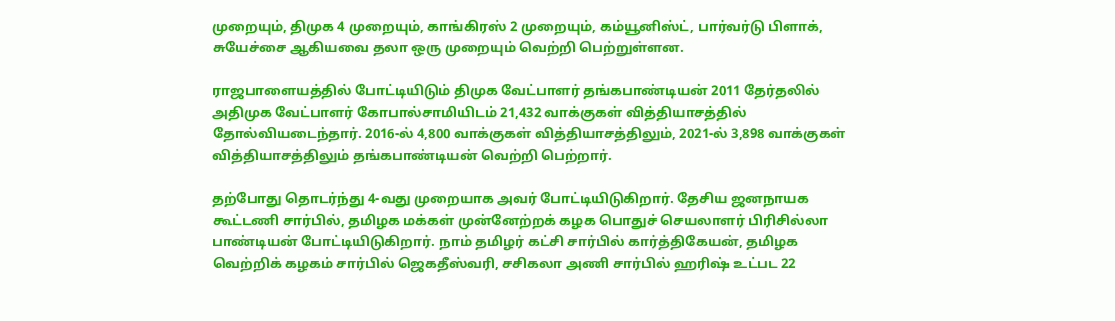முறையும், திமுக 4 முறையும், காங்கிரஸ் 2 முறையும், கம்யூனிஸ்ட், பார்வர்டு பிளாக், சுயேச்சை ஆகியவை தலா ஒரு முறையும் வெற்றி பெற்றுள்ளன.

ராஜபாளையத்தில் போட்டியிடும் திமுக வேட்பாளர் தங்கபாண்டியன் 2011 தேர்தலில் அதிமுக வேட்பாளர் கோபால்சாமியிடம் 21,432 வாக்குகள் வித்தியாசத்தில் தோல்வியடைந்தார். 2016-ல் 4,800 வாக்குகள் வித்தியாசத்திலும், 2021-ல் 3,898 வாக்குகள் வித்தியாசத்திலும் தங்கபாண்டியன் வெற்றி பெற்றார்.

தற்போது தொடர்ந்து 4-வது முறையாக அவர் போட்டியிடுகிறார். தேசிய ஜனநாயக கூட்டணி சார்பில், தமிழக மக்கள் முன்னேற்றக் கழக பொதுச் செயலாளர் பிரிசில்லா பாண்டியன் போட்டியிடுகிறார். நாம் தமிழர் கட்சி சார்பில் கார்த்திகேயன், தமிழக வெற்றிக் கழகம் சார்பில் ஜெகதீஸ்வரி, சசிகலா அணி சார்பில் ஹரிஷ் உட்பட 22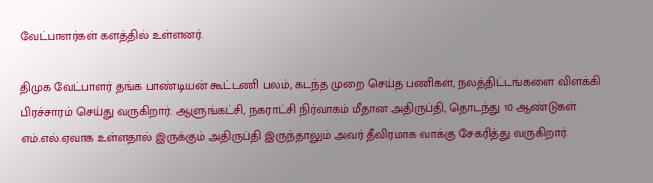வேட்பாளர்கள் களத்தில் உள்ளனர்.

திமுக வேட்பாளர் தங்க பாண்டியன் கூட்டணி பலம், கடந்த முறை செய்த பணிகள், நலத்திட்டங்களை விளக்கி பிரச்சாரம் செய்து வருகிறார். ஆளுங்கட்சி, நகராட்சி நிர்வாகம் மீதான அதிருப்தி, தொடந்து 10 ஆண்டுகள் எம்.எல்.ஏவாக உள்ளதால் இருக்கும் அதிருப்தி இருந்தாலும் அவர் தீவிரமாக வாக்கு சேகரித்து வருகிறார்.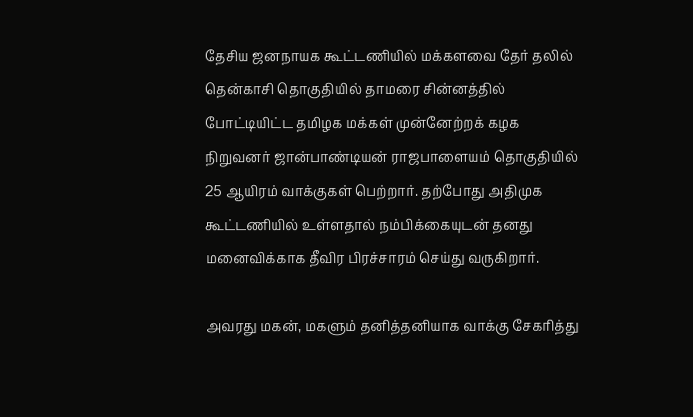தேசிய ஜனநாயக கூட்டணியில் மக்களவை தேர் தலில் தென்காசி தொகுதியில் தாமரை சின்னத்தில் போட்டியிட்ட தமிழக மக்கள் முன்னேற்றக் கழக நிறுவனர் ஜான்பாண்டியன் ராஜபாளையம் தொகுதியில் 25 ஆயிரம் வாக்குகள் பெற்றார். தற்போது அதிமுக கூட்டணியில் உள்ளதால் நம்பிக்கையுடன் தனது மனைவிக்காக தீவிர பிரச்சாரம் செய்து வருகிறார்.

அவரது மகன், மகளும் தனித்தனியாக வாக்கு சேகரித்து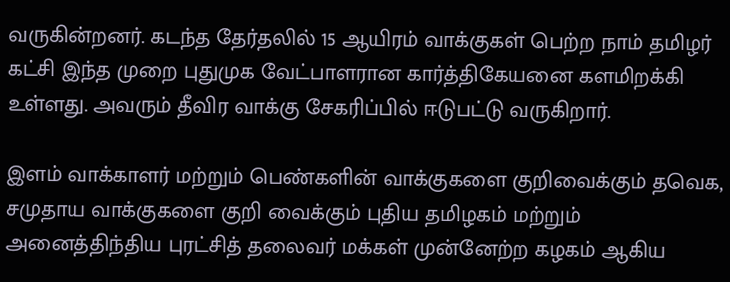வருகின்றனர். கடந்த தேர்தலில் 15 ஆயிரம் வாக்குகள் பெற்ற நாம் தமிழர் கட்சி இந்த முறை புதுமுக வேட்பாளரான கார்த்திகேயனை களமிறக்கி உள்ளது. அவரும் தீவிர வாக்கு சேகரிப்பில் ஈடுபட்டு வருகிறார்.

இளம் வாக்காளர் மற்றும் பெண்களின் வாக்குகளை குறிவைக்கும் தவெக, சமுதாய வாக்குகளை குறி வைக்கும் புதிய தமிழகம் மற்றும் அனைத்திந்திய புரட்சித் தலைவர் மக்கள் முன்னேற்ற கழகம் ஆகிய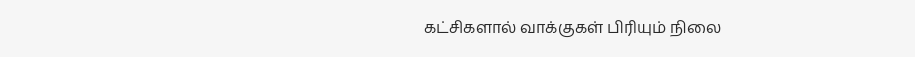கட்சிகளால் வாக்குகள் பிரியும் நிலை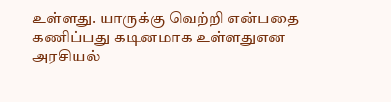உள்ளது. யாருக்கு வெற்றி என்பதை கணிப்பது கடினமாக உள்ளதுஎன அரசியல்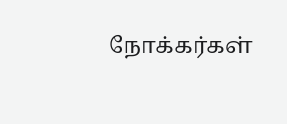நோக்கர்கள்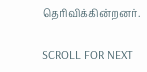தெரிவிக்கின்றனர்.

SCROLL FOR NEXT